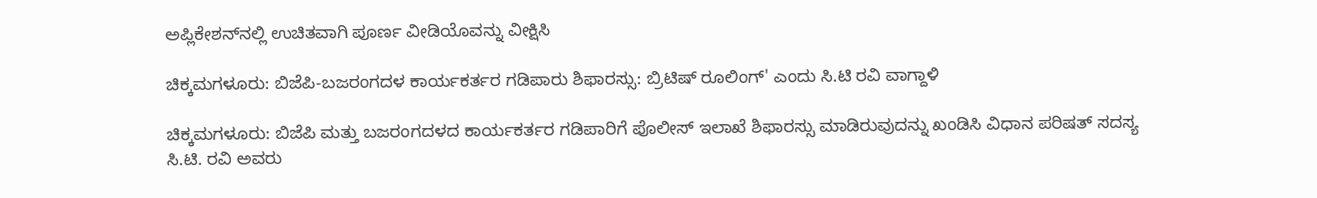ಅಪ್ಲಿಕೇಶನ್‌ನಲ್ಲಿ ಉಚಿತವಾಗಿ ಪೂರ್ಣ ವೀಡಿಯೊವನ್ನು ವೀಕ್ಷಿಸಿ

ಚಿಕ್ಕಮಗಳೂರು: ಬಿಜೆಪಿ-ಬಜರಂಗದಳ ಕಾರ್ಯಕರ್ತರ ಗಡಿಪಾರು ಶಿಫಾರಸ್ಸು: ಬ್ರಿಟಿಷ್ ರೂಲಿಂಗ್' ಎಂದು ಸಿ.ಟಿ ರವಿ ವಾಗ್ದಾಳಿ

ಚಿಕ್ಕಮಗಳೂರು: ಬಿಜೆಪಿ ಮತ್ತು ಬಜರಂಗದಳದ ಕಾರ್ಯಕರ್ತರ ಗಡಿಪಾರಿಗೆ ಪೊಲೀಸ್ ಇಲಾಖೆ ಶಿಫಾರಸ್ಸು ಮಾಡಿರುವುದನ್ನು ಖಂಡಿಸಿ ವಿಧಾನ ಪರಿಷತ್ ಸದಸ್ಯ ಸಿ.ಟಿ. ರವಿ ಅವರು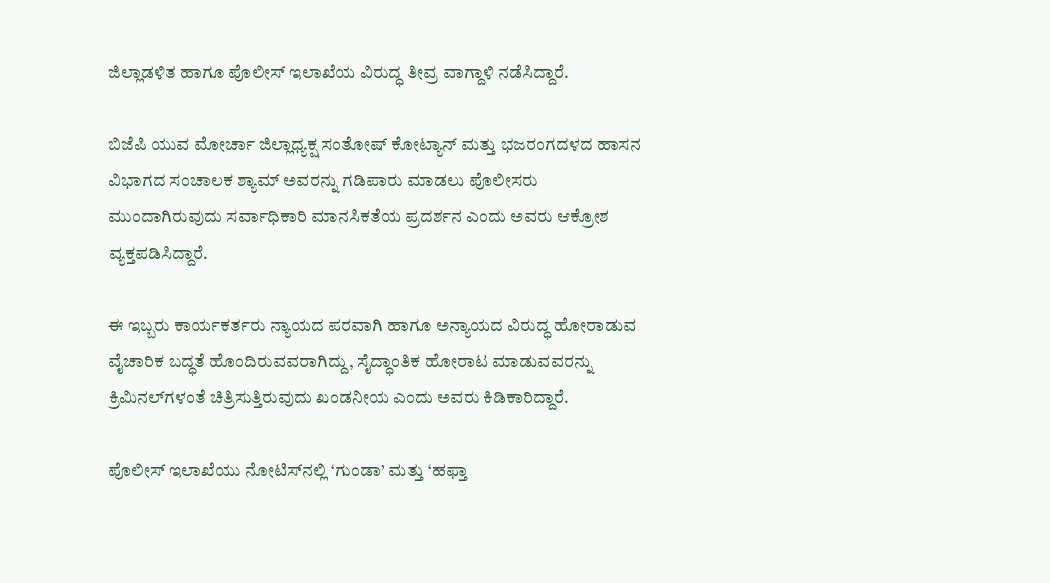ಜಿಲ್ಲಾಡಳಿತ ಹಾಗೂ ಪೊಲೀಸ್ ಇಲಾಖೆಯ ವಿರುದ್ಧ ತೀವ್ರ ವಾಗ್ದಾಳಿ ನಡೆಸಿದ್ದಾರೆ.

ಬಿಜೆಪಿ ಯುವ ಮೋರ್ಚಾ ಜಿಲ್ಲಾಧ್ಯಕ್ಷ ಸಂತೋಷ್ ಕೋಟ್ಯಾನ್ ಮತ್ತು ಭಜರಂಗದಳದ ಹಾಸನ ವಿಭಾಗದ ಸಂಚಾಲಕ ಶ್ಯಾಮ್ ಅವರನ್ನು ಗಡಿಪಾರು ಮಾಡಲು ಪೊಲೀಸರು ಮುಂದಾಗಿರುವುದು ಸರ್ವಾಧಿಕಾರಿ ಮಾನಸಿಕತೆಯ ಪ್ರದರ್ಶನ ಎಂದು ಅವರು ಆಕ್ರೋಶ ವ್ಯಕ್ತಪಡಿಸಿದ್ದಾರೆ.

ಈ ಇಬ್ಬರು ಕಾರ್ಯಕರ್ತರು ನ್ಯಾಯದ ಪರವಾಗಿ ಹಾಗೂ ಅನ್ಯಾಯದ ವಿರುದ್ಧ ಹೋರಾಡುವ ವೈಚಾರಿಕ ಬದ್ಧತೆ ಹೊಂದಿರುವವರಾಗಿದ್ದು, ಸೈದ್ಧಾಂತಿಕ ಹೋರಾಟ ಮಾಡುವವರನ್ನು ಕ್ರಿಮಿನಲ್‌ಗಳಂತೆ ಚಿತ್ರಿಸುತ್ತಿರುವುದು ಖಂಡನೀಯ ಎಂದು ಅವರು ಕಿಡಿಕಾರಿದ್ದಾರೆ.

ಪೊಲೀಸ್ ಇಲಾಖೆಯು ನೋಟಿಸ್‌ನಲ್ಲಿ ‘ಗುಂಡಾ’ ಮತ್ತು ‘ಹಫ್ತಾ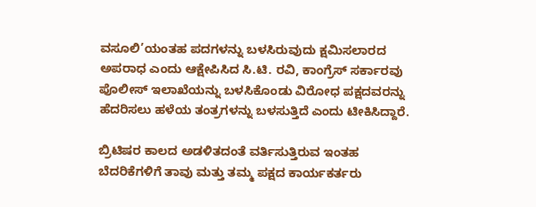ವಸೂಲಿ’ಯಂತಹ ಪದಗಳನ್ನು ಬಳಸಿರುವುದು ಕ್ಷಮಿಸಲಾರದ ಅಪರಾಧ ಎಂದು ಆಕ್ಷೇಪಿಸಿದ ಸಿ.ಟಿ. ರವಿ, ಕಾಂಗ್ರೆಸ್ ಸರ್ಕಾರವು ಪೊಲೀಸ್ ಇಲಾಖೆಯನ್ನು ಬಳಸಿಕೊಂಡು ವಿರೋಧ ಪಕ್ಷದವರನ್ನು ಹೆದರಿಸಲು ಹಳೆಯ ತಂತ್ರಗಳನ್ನು ಬಳಸುತ್ತಿದೆ ಎಂದು ಟೀಕಿಸಿದ್ದಾರೆ.

ಬ್ರಿಟಿಷರ ಕಾಲದ ಅಡಳಿತದಂತೆ ವರ್ತಿಸುತ್ತಿರುವ ಇಂತಹ ಬೆದರಿಕೆಗಳಿಗೆ ತಾವು ಮತ್ತು ತಮ್ಮ ಪಕ್ಷದ ಕಾರ್ಯಕರ್ತರು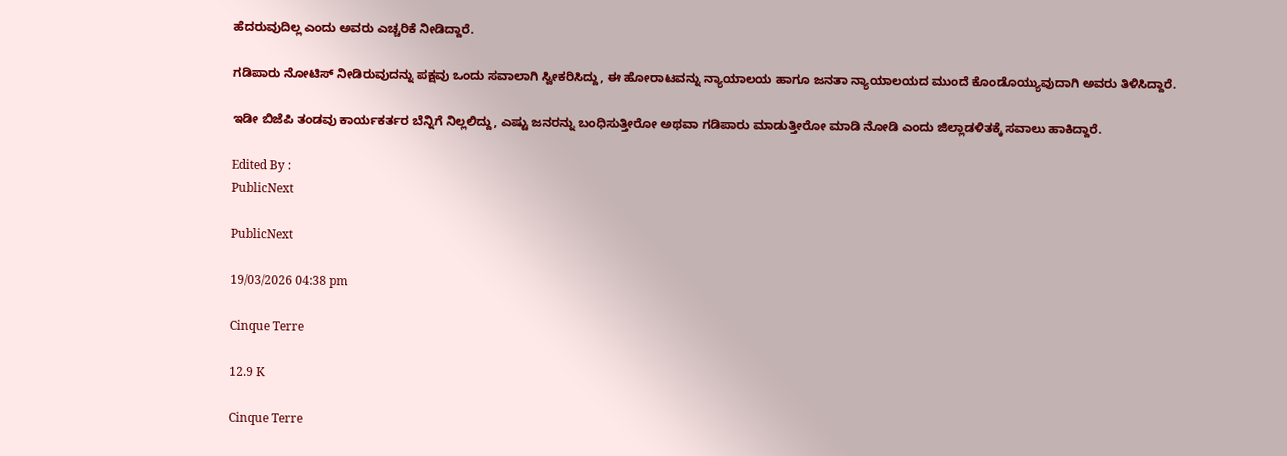ಹೆದರುವುದಿಲ್ಲ ಎಂದು ಅವರು ಎಚ್ಚರಿಕೆ ನೀಡಿದ್ದಾರೆ.

ಗಡಿಪಾರು ನೋಟಿಸ್ ನೀಡಿರುವುದನ್ನು ಪಕ್ಷವು ಒಂದು ಸವಾಲಾಗಿ ಸ್ವೀಕರಿಸಿದ್ದು, ಈ ಹೋರಾಟವನ್ನು ನ್ಯಾಯಾಲಯ ಹಾಗೂ ಜನತಾ ನ್ಯಾಯಾಲಯದ ಮುಂದೆ ಕೊಂಡೊಯ್ಯುವುದಾಗಿ ಅವರು ತಿಳಿಸಿದ್ದಾರೆ.

ಇಡೀ ಬಿಜೆಪಿ ತಂಡವು ಕಾರ್ಯಕರ್ತರ ಬೆನ್ನಿಗೆ ನಿಲ್ಲಲಿದ್ದು, ಎಷ್ಟು ಜನರನ್ನು ಬಂಧಿಸುತ್ತೀರೋ ಅಥವಾ ಗಡಿಪಾರು ಮಾಡುತ್ತೀರೋ ಮಾಡಿ ನೋಡಿ ಎಂದು ಜಿಲ್ಲಾಡಳಿತಕ್ಕೆ ಸವಾಲು ಹಾಕಿದ್ದಾರೆ.

Edited By :
PublicNext

PublicNext

19/03/2026 04:38 pm

Cinque Terre

12.9 K

Cinque Terre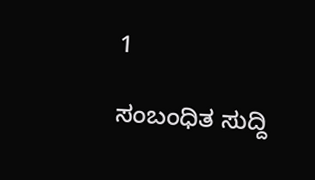1

ಸಂಬಂಧಿತ ಸುದ್ದಿ